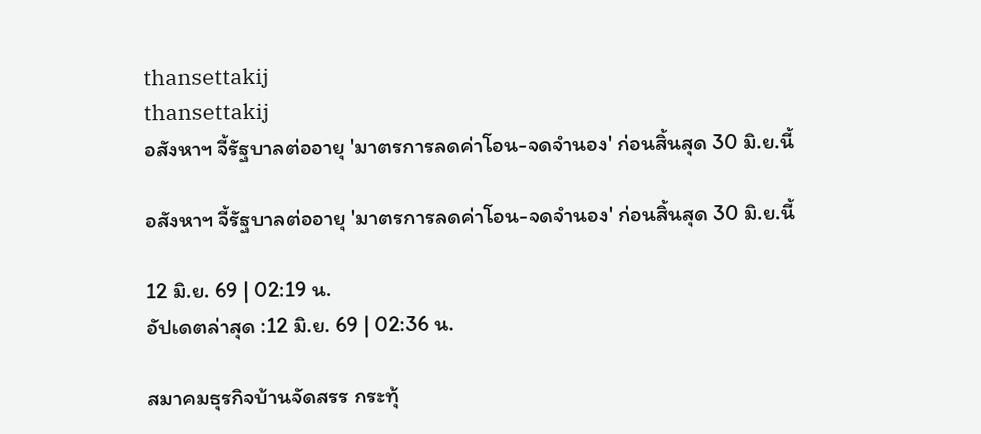thansettakij
thansettakij
อสังหาฯ จี้รัฐบาลต่ออายุ 'มาตรการลดค่าโอน-จดจำนอง' ก่อนสิ้นสุด 30 มิ.ย.นี้

อสังหาฯ จี้รัฐบาลต่ออายุ 'มาตรการลดค่าโอน-จดจำนอง' ก่อนสิ้นสุด 30 มิ.ย.นี้

12 มิ.ย. 69 | 02:19 น.
อัปเดตล่าสุด :12 มิ.ย. 69 | 02:36 น.

สมาคมธุรกิจบ้านจัดสรร กระทุ้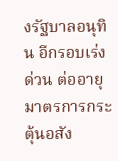งรัฐบาลอนุทิน อีกรอบเร่งด่วน ต่ออายุมาตรการกระตุ้นอสัง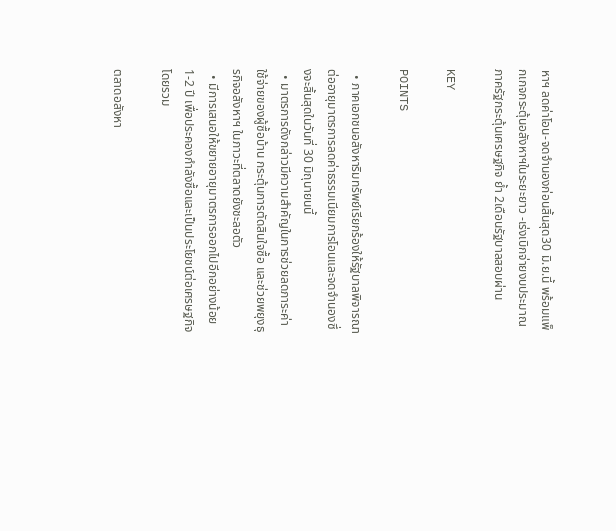หาฯ ลดค่าโอน-จดจำนองก่อนสิ้นสุด30 มิ.ย.นี้ พร้อมแพ็กเกจกระตุ้นอสังหาฯในระยะยาว -เร่งเบิกจ่ายงบประมาณภาครัฐกระตุ้นเศรษฐกิจ ย้ำ 2เดือนรัฐบาลสอบผ่าน

KEY

POINTS

  • ภาคเอกชนอสังหาริมทรัพย์เรียกร้องให้รัฐบาลพิจารณาต่ออายุมาตรการลดค่าธรรมเนียมการโอนและจดจำนองซึ่งจะสิ้นสุดในวันที่ 30 มิถุนายนนี้
  • มาตรการดังกล่าวมีความสำคัญในการช่วยลดภาระค่าใช้จ่ายของผู้ซื้อบ้าน กระตุ้นการตัดสินใจซื้อ และช่วยพยุงธุรกิจอสังหาฯ ในภาวะที่ตลาดยังชะลอตัว
  • มีการเสนอให้ขยายอายุมาตรการออกไปอีกอย่างน้อย 1-2 ปี เพื่อประคองกำลังซื้อและเป็นประโยชน์ต่อเศรษฐกิจโดยรวม

ตลาดอสังหา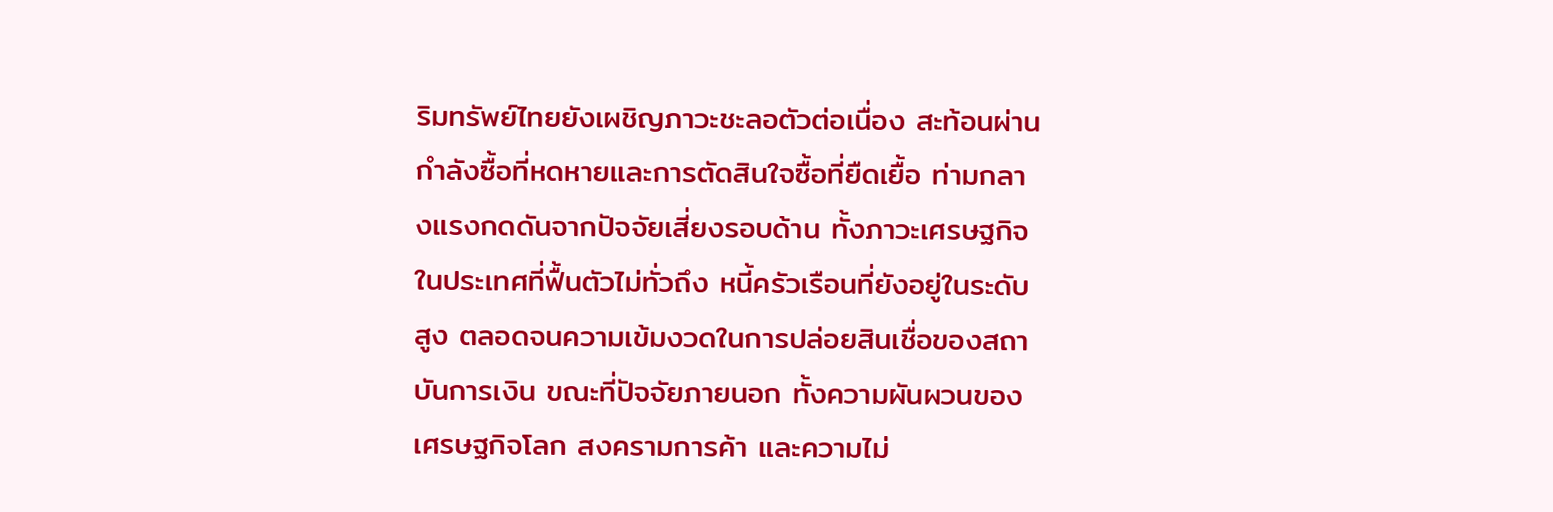ริมทรัพย์ไทยยังเผชิญภาวะชะลอตัวต่อเนื่อง สะท้อนผ่านกำลังซื้อที่หดหายและการตัดสินใจซื้อที่ยืดเยื้อ ท่ามกลางแรงกดดันจากปัจจัยเสี่ยงรอบด้าน ทั้งภาวะเศรษฐกิจในประเทศที่ฟื้นตัวไม่ทั่วถึง หนี้ครัวเรือนที่ยังอยู่ในระดับสูง ตลอดจนความเข้มงวดในการปล่อยสินเชื่อของสถาบันการเงิน ขณะที่ปัจจัยภายนอก ทั้งความผันผวนของเศรษฐกิจโลก สงครามการค้า และความไม่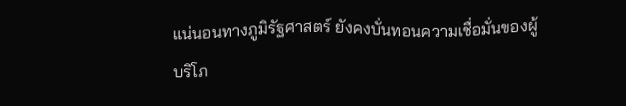แน่นอนทางภูมิรัฐศาสตร์ ยังคงบั่นทอนความเชื่อมั่นของผู้บริโภ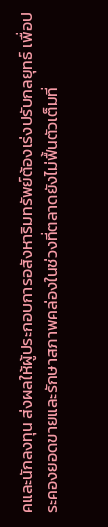คและนักลงทุน ส่งผลให้ผู้ประกอบการอสังหาริมทรัพย์ต้องเร่งปรับกลยุทธ์ เพื่อประคองยอดขายและรักษาสภาพคล่องในช่วงที่ตลาดยังไม่ฟื้นตัวเต็มที่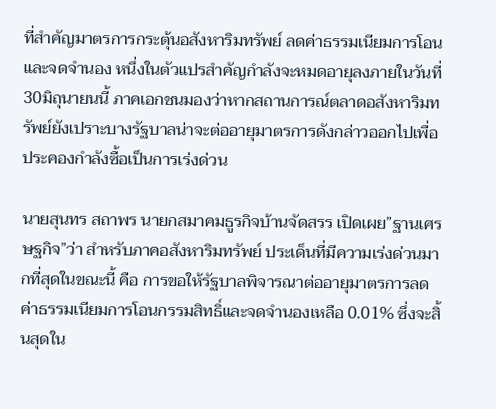ที่สำคัญมาตรการกระตุ้นอสังหาริมทรัพย์ ลดค่าธรรมเนียมการโอนและจดจำนอง หนึ่งในตัวแปรสำคัญกำลังจะหมดอายุลงภายในวันที่30มิถุนายนนี้ ภาคเอกชนมองว่าหากสถานการณ์ตลาดอสังหาริมทรัพย์ยังเปราะบางรัฐบาลน่าจะต่ออายุมาตรการดังกล่าวออกไปเพื่อประคองกำลังซื้อเป็นการเร่งด่วน

นายสุนทร สถาพร นายกสมาคมธูรกิจบ้านจัดสรร เปิดเผย”ฐานเศรษฐกิจ”ว่า สำหรับภาคอสังหาริมทรัพย์ ประเด็นที่มีความเร่งด่วนมากที่สุดในขณะนี้ คือ การขอให้รัฐบาลพิจารณาต่ออายุมาตรการลดค่าธรรมเนียมการโอนกรรมสิทธิ์และจดจำนองเหลือ 0.01% ซึ่งจะสิ้นสุดใน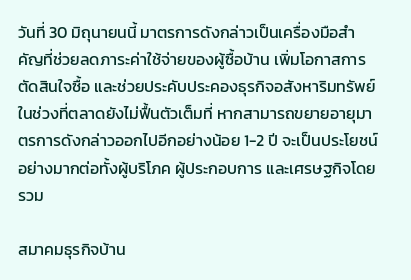วันที่ 30 มิถุนายนนี้ มาตรการดังกล่าวเป็นเครื่องมือสำคัญที่ช่วยลดภาระค่าใช้จ่ายของผู้ซื้อบ้าน เพิ่มโอกาสการตัดสินใจซื้อ และช่วยประคับประคองธุรกิจอสังหาริมทรัพย์ในช่วงที่ตลาดยังไม่ฟื้นตัวเต็มที่ หากสามารถขยายอายุมาตรการดังกล่าวออกไปอีกอย่างน้อย 1-2 ปี จะเป็นประโยชน์อย่างมากต่อทั้งผู้บริโภค ผู้ประกอบการ และเศรษฐกิจโดยรวม

สมาคมธุรกิจบ้าน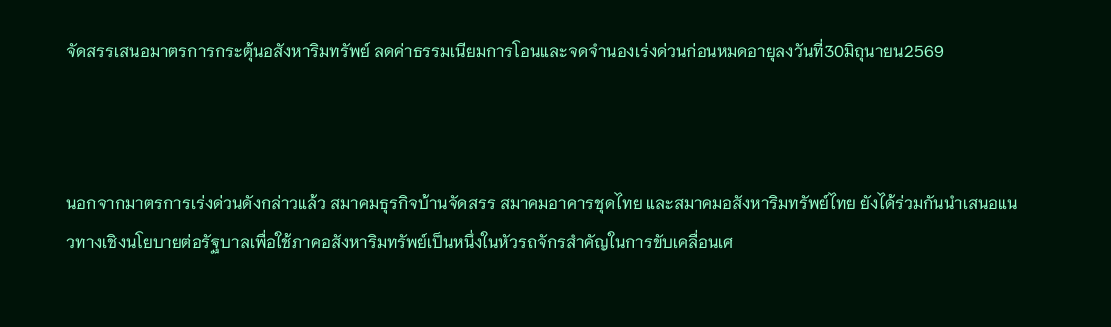จัดสรรเสนอมาตรการกระตุ้นอสังหาริมทรัพย์ ลดค่าธรรมเนียมการโอนและจดจำนองเร่งด่วนก่อนหมดอายุลงวันที่30มิถุนายน2569



นอกจากมาตรการเร่งด่วนดังกล่าวแล้ว สมาคมธุรกิจบ้านจัดสรร สมาคมอาคารชุดไทย และสมาคมอสังหาริมทรัพย์ไทย ยังได้ร่วมกันนำเสนอแนวทางเชิงนโยบายต่อรัฐบาลเพื่อใช้ภาคอสังหาริมทรัพย์เป็นหนึ่งในหัวรถจักรสำคัญในการขับเคลื่อนเศ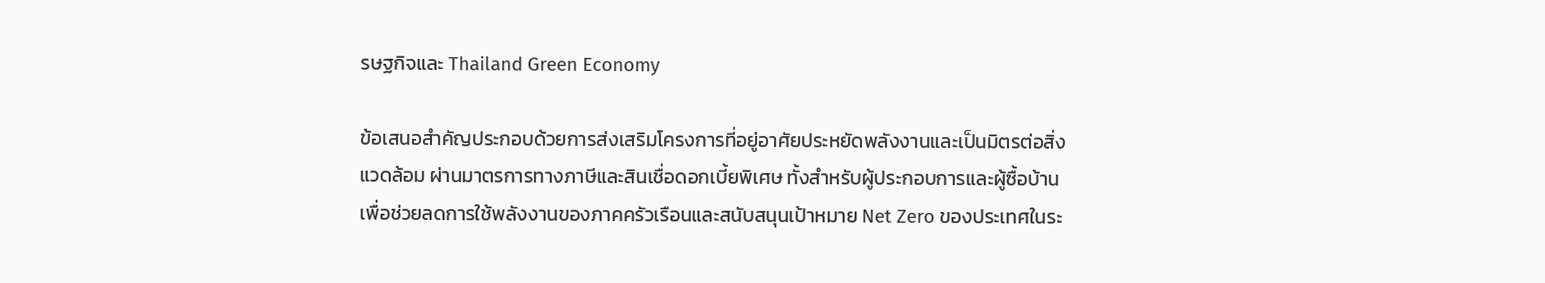รษฐกิจและ Thailand Green Economy

ข้อเสนอสำคัญประกอบด้วยการส่งเสริมโครงการที่อยู่อาศัยประหยัดพลังงานและเป็นมิตรต่อสิ่งแวดล้อม ผ่านมาตรการทางภาษีและสินเชื่อดอกเบี้ยพิเศษ ทั้งสำหรับผู้ประกอบการและผู้ซื้อบ้าน เพื่อช่วยลดการใช้พลังงานของภาคครัวเรือนและสนับสนุนเป้าหมาย Net Zero ของประเทศในระ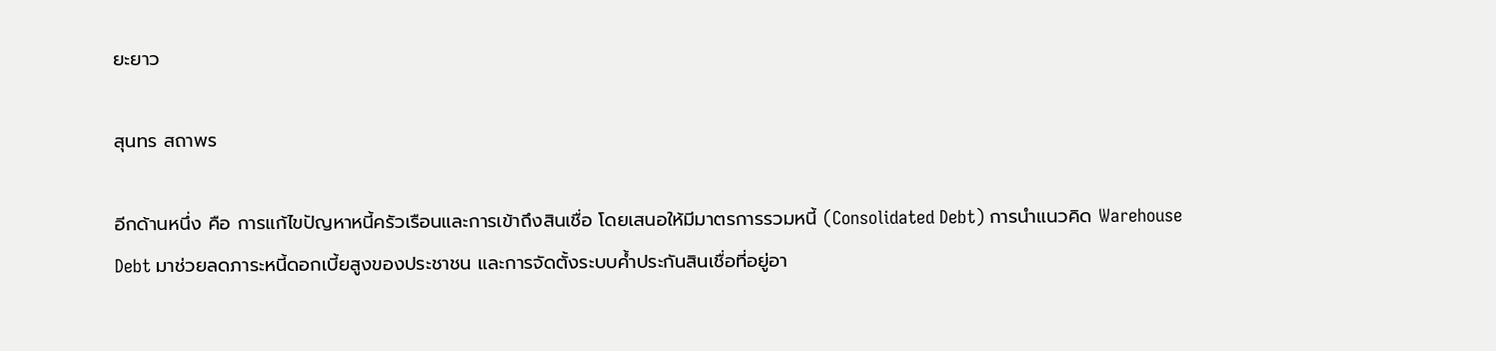ยะยาว

สุนทร สถาพร

อีกด้านหนึ่ง คือ การแก้ไขปัญหาหนี้ครัวเรือนและการเข้าถึงสินเชื่อ โดยเสนอให้มีมาตรการรวมหนี้ (Consolidated Debt) การนำแนวคิด Warehouse Debt มาช่วยลดภาระหนี้ดอกเบี้ยสูงของประชาชน และการจัดตั้งระบบค้ำประกันสินเชื่อที่อยู่อา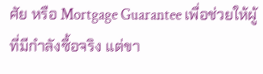ศัย หรือ Mortgage Guarantee เพื่อช่วยให้ผู้ที่มีกำลังซื้อจริง แต่ขา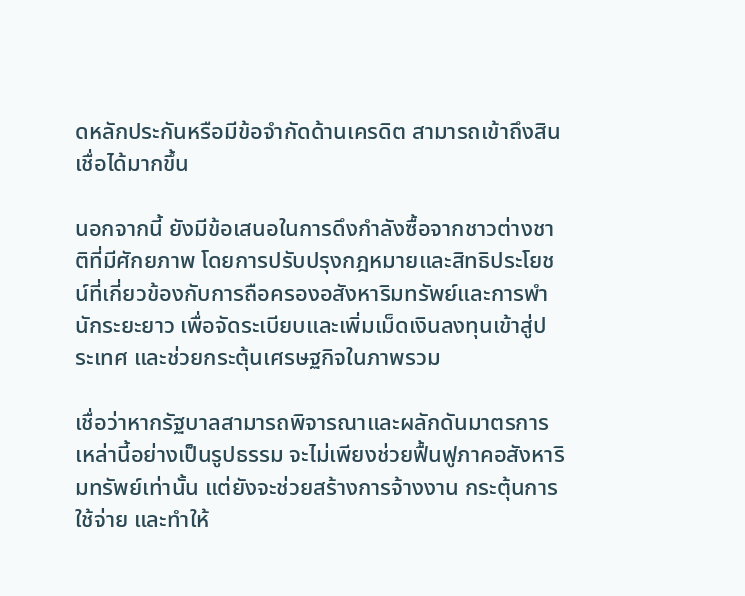ดหลักประกันหรือมีข้อจำกัดด้านเครดิต สามารถเข้าถึงสินเชื่อได้มากขึ้น

นอกจากนี้ ยังมีข้อเสนอในการดึงกำลังซื้อจากชาวต่างชาติที่มีศักยภาพ โดยการปรับปรุงกฎหมายและสิทธิประโยชน์ที่เกี่ยวข้องกับการถือครองอสังหาริมทรัพย์และการพำนักระยะยาว เพื่อจัดระเบียบและเพิ่มเม็ดเงินลงทุนเข้าสู่ประเทศ และช่วยกระตุ้นเศรษฐกิจในภาพรวม

เชื่อว่าหากรัฐบาลสามารถพิจารณาและผลักดันมาตรการเหล่านี้อย่างเป็นรูปธรรม จะไม่เพียงช่วยฟื้นฟูภาคอสังหาริมทรัพย์เท่านั้น แต่ยังจะช่วยสร้างการจ้างงาน กระตุ้นการใช้จ่าย และทำให้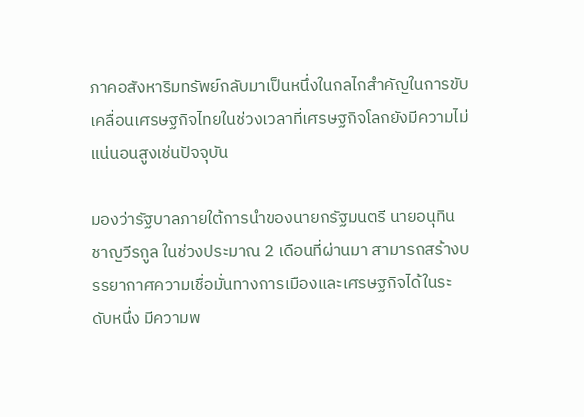ภาคอสังหาริมทรัพย์กลับมาเป็นหนึ่งในกลไกสำคัญในการขับเคลื่อนเศรษฐกิจไทยในช่วงเวลาที่เศรษฐกิจโลกยังมีความไม่แน่นอนสูงเช่นปัจจุบัน

มองว่ารัฐบาลภายใต้การนำของนายกรัฐมนตรี นายอนุทิน ชาญวีรกูล ในช่วงประมาณ 2 เดือนที่ผ่านมา สามารถสร้างบรรยากาศความเชื่อมั่นทางการเมืองและเศรษฐกิจได้ในระดับหนึ่ง มีความพ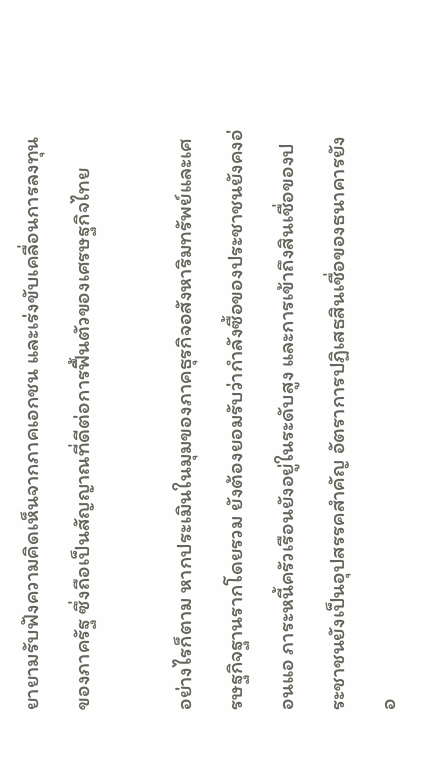ยายามรับฟังความคิดเห็นจากภาคเอกชน และเร่งขับเคลื่อนการลงทุนของภาครัฐ ซึ่งถือเป็นสัญญาณที่ดีต่อการฟื้นตัวของเศรษฐกิจไทย

อย่างไรก็ตาม หากประเมินในมุมของภาคธุรกิจอสังหาริมทรัพย์และเศรษฐกิจฐานรากโดยรวม ยังต้องยอมรับว่ากำลังซื้อของประชาชนยังคงอ่อนแอ ภาระหนี้ครัวเรือนยังอยู่ในระดับสูง และการเข้าถึงสินเชื่อของประชาชนยังเป็นอุปสรรคสำคัญ อัตราการปฏิเสธสินเชื่อของธนาคารยังอ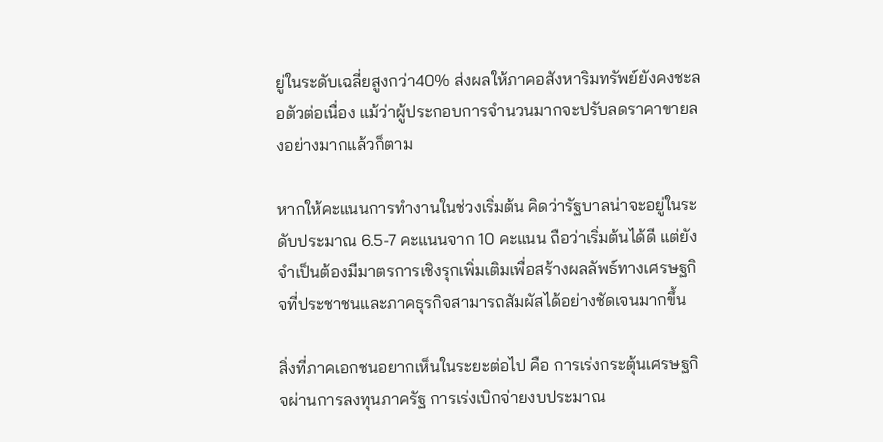ยู่ในระดับเฉลี่ยสูงกว่า40% ส่งผลให้ภาคอสังหาริมทรัพย์ยังคงชะลอตัวต่อเนื่อง แม้ว่าผู้ประกอบการจำนวนมากจะปรับลดราคาขายลงอย่างมากแล้วก็ตาม

หากให้คะแนนการทำงานในช่วงเริ่มต้น คิดว่ารัฐบาลน่าจะอยู่ในระดับประมาณ 6.5-7 คะแนนจาก 10 คะแนน ถือว่าเริ่มต้นได้ดี แต่ยังจำเป็นต้องมีมาตรการเชิงรุกเพิ่มเติมเพื่อสร้างผลลัพธ์ทางเศรษฐกิจที่ประชาชนและภาคธุรกิจสามารถสัมผัสได้อย่างชัดเจนมากขึ้น

สิ่งที่ภาคเอกชนอยากเห็นในระยะต่อไป คือ การเร่งกระตุ้นเศรษฐกิจผ่านการลงทุนภาครัฐ การเร่งเบิกจ่ายงบประมาณ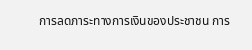การลดภาระทางการเงินของประชาชน การ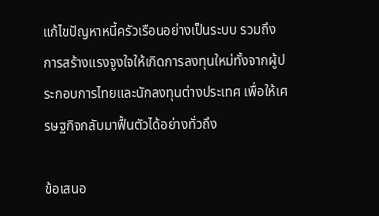แก้ไขปัญหาหนี้ครัวเรือนอย่างเป็นระบบ รวมถึงการสร้างแรงจูงใจให้เกิดการลงทุนใหม่ทั้งจากผู้ประกอบการไทยและนักลงทุนต่างประเทศ เพื่อให้เศรษฐกิจกลับมาฟื้นตัวได้อย่างทั่วถึง

ข้อเสนอ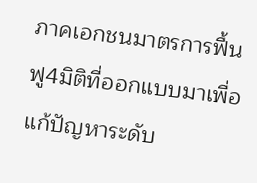ภาคเอกชนมาตรการฟื้นฟู4มิติที่ออกแบบมาเพื่อแก้ปัญหาระดับ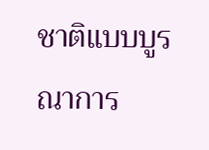ชาติแบบบูรณาการ